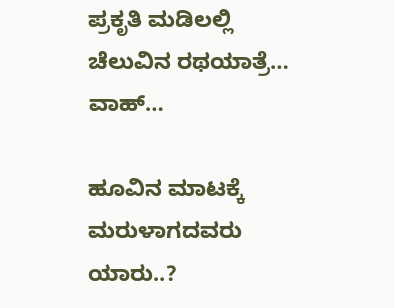ಪ್ರಕೃತಿ ಮಡಿಲಲ್ಲಿ ಚೆಲುವಿನ ರಥಯಾತ್ರೆ… ವಾಹ್…

ಹೂವಿನ ಮಾಟಕ್ಕೆ ಮರುಳಾಗದವರು ಯಾರು..?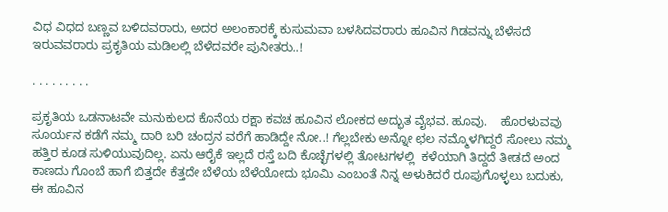ವಿಧ ವಿಧದ ಬಣ್ಣವ ಬಳಿದವರಾರು, ಅದರ ಅಲಂಕಾರಕ್ಕೆ ಕುಸುಮವಾ ಬಳಸಿದವರಾರು ಹೂವಿನ ಗಿಡವನ್ನು ಬೆಳೆಸದೆ ಇರುವವರಾರು ಪ್ರಕೃತಿಯ ಮಡಿಲಲ್ಲಿ ಬೆಳೆದವರೇ ಪುನೀತರು..!

. . . . . . . . .

ಪ್ರಕೃತಿಯ ಒಡನಾಟವೇ ಮನುಕುಲದ ಕೊನೆಯ ರಕ್ಷಾ ಕವಚ ಹೂವಿನ ಲೋಕದ ಅದ್ಭುತ ವೈಭವ. ಹೂವು.    ಹೊರಳುವವು ಸೂರ್ಯನ ಕಡೆಗೆ ನಮ್ಮ ದಾರಿ ಬರಿ ಚಂದ್ರನ ವರೆಗೆ ಹಾಡಿದ್ದೇ ನೋ..! ಗೆಲ್ಲಬೇಕು ಅನ್ನೋ ಛಲ ನಮ್ಮೊಳಗಿದ್ದರೆ ಸೋಲು ನಮ್ಮ ಹತ್ತಿರ ಕೂಡ ಸುಳಿಯುವುದಿಲ್ಲ. ಏನು ಆರೈಕೆ ಇಲ್ಲದೆ ರಸ್ತೆ ಬದಿ ಕೊಚ್ಛೆಗಳಲ್ಲಿ ತೋಟಗಳಲ್ಲಿ  ಕಳೆಯಾಗಿ ತಿದ್ದದೆ ತೀಡದೆ ಅಂದ ಕಾಣದು ಗೊಂಬೆ ಹಾಗೆ ಬಿತ್ತದೇ ಕೆತ್ತದೇ ಬೆಳೆಯ ಬೆಳೆಯೋದು ಭೂಮಿ ಎಂಬಂತೆ ನಿನ್ನ ಅಳುಕಿದರೆ ರೂಪುಗೊಳ್ಳಲು ಬದುಕು, ಈ ಹೂವಿನ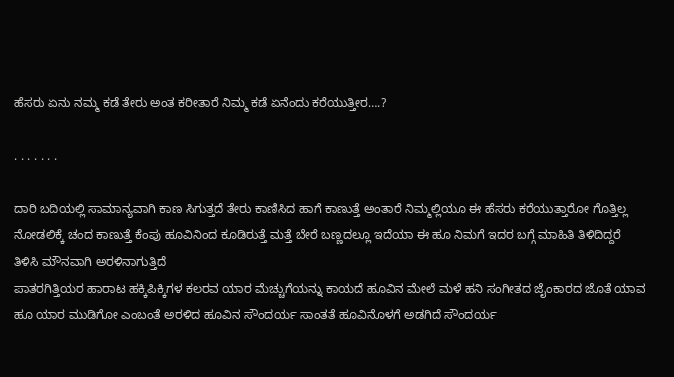ಹೆಸರು ಏನು ನಮ್ಮ ಕಡೆ ತೇರು ಅಂತ ಕರೀತಾರೆ ನಿಮ್ಮ ಕಡೆ ಏನೆಂದು ಕರೆಯುತ್ತೀರ….?

. . . . . . .

ದಾರಿ ಬದಿಯಲ್ಲಿ ಸಾಮಾನ್ಯವಾಗಿ ಕಾಣ ಸಿಗುತ್ತದೆ ತೇರು ಕಾಣಿಸಿದ ಹಾಗೆ ಕಾಣುತ್ತೆ ಅಂತಾರೆ ನಿಮ್ಮಲ್ಲಿಯೂ ಈ ಹೆಸರು ಕರೆಯುತ್ತಾರೋ ಗೊತ್ತಿಲ್ಲ ನೋಡಲಿಕ್ಕೆ ಚಂದ ಕಾಣುತ್ತೆ ಕೆಂಪು ಹೂವಿನಿಂದ ಕೂಡಿರುತ್ತೆ ಮತ್ತೆ ಬೇರೆ ಬಣ್ಣದಲ್ಲೂ ಇದೆಯಾ ಈ ಹೂ ನಿಮಗೆ ಇದರ ಬಗ್ಗೆ ಮಾಹಿತಿ ತಿಳಿದಿದ್ದರೆ ತಿಳಿಸಿ ಮೌನವಾಗಿ ಅರಳಿನಾಗುತ್ತಿದೆ
ಪಾತರಗಿತ್ತಿಯರ ಹಾರಾಟ ಹಕ್ಕಿಪಿಕ್ಕಿಗಳ ಕಲರವ ಯಾರ ಮೆಚ್ಚುಗೆಯನ್ನು ಕಾಯದೆ ಹೂವಿನ ಮೇಲೆ ಮಳೆ ಹನಿ ಸಂಗೀತದ ಜೈಂಕಾರದ ಜೊತೆ ಯಾವ ಹೂ ಯಾರ ಮುಡಿಗೋ ಎಂಬಂತೆ ಅರಳಿದ ಹೂವಿನ ಸೌಂದರ್ಯ ಸಾಂತತೆ ಹೂವಿನೊಳಗೆ ಅಡಗಿದೆ ಸೌಂದರ್ಯ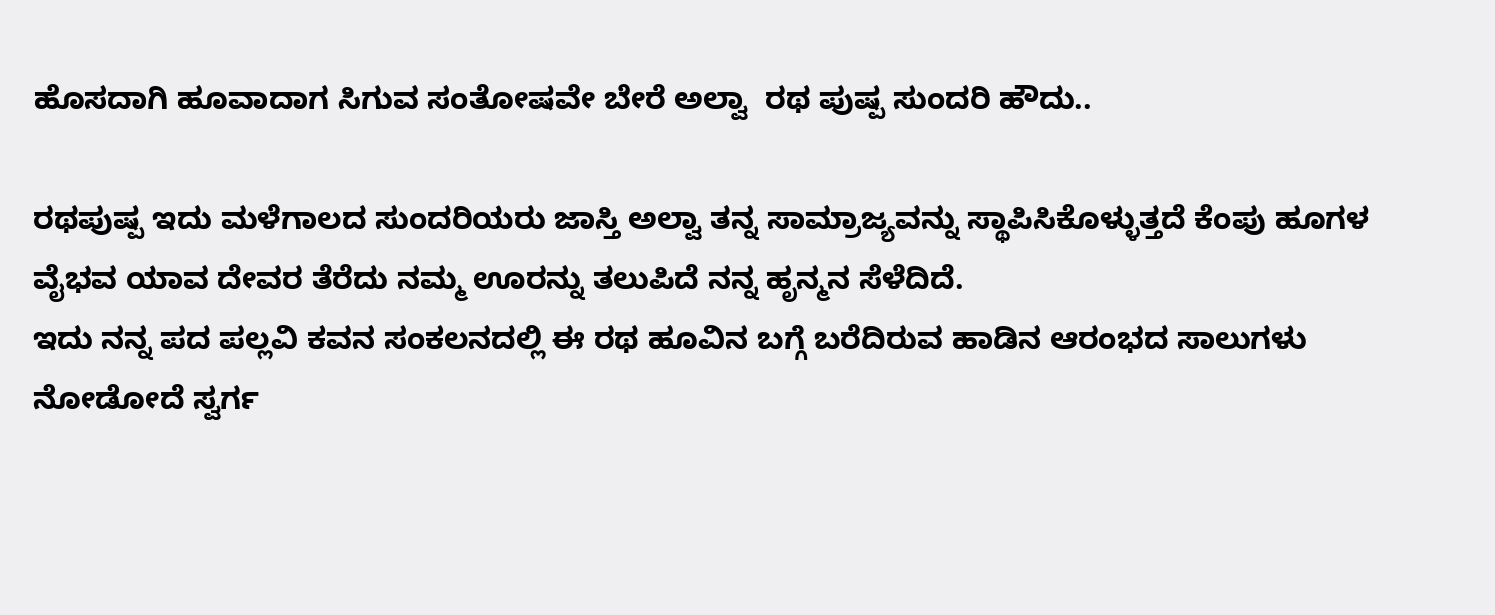ಹೊಸದಾಗಿ ಹೂವಾದಾಗ ಸಿಗುವ ಸಂತೋಷವೇ ಬೇರೆ ಅಲ್ವಾ  ರಥ ಪುಷ್ಪ ಸುಂದರಿ ಹೌದು..

ರಥಪುಷ್ಪ ಇದು ಮಳೆಗಾಲದ ಸುಂದರಿಯರು ಜಾಸ್ತಿ ಅಲ್ವಾ ತನ್ನ ಸಾಮ್ರಾಜ್ಯವನ್ನು ಸ್ಥಾಪಿಸಿಕೊಳ್ಳುತ್ತದೆ ಕೆಂಪು ಹೂಗಳ ವೈಭವ ಯಾವ ದೇವರ ತೆರೆದು ನಮ್ಮ ಊರನ್ನು ತಲುಪಿದೆ ನನ್ನ ಹೃನ್ಮನ ಸೆಳೆದಿದೆ.
ಇದು ನನ್ನ ಪದ ಪಲ್ಲವಿ ಕವನ ಸಂಕಲನದಲ್ಲಿ ಈ ರಥ ಹೂವಿನ ಬಗ್ಗೆ ಬರೆದಿರುವ ಹಾಡಿನ ಆರಂಭದ ಸಾಲುಗಳು ನೋಡೋದೆ ಸ್ವರ್ಗ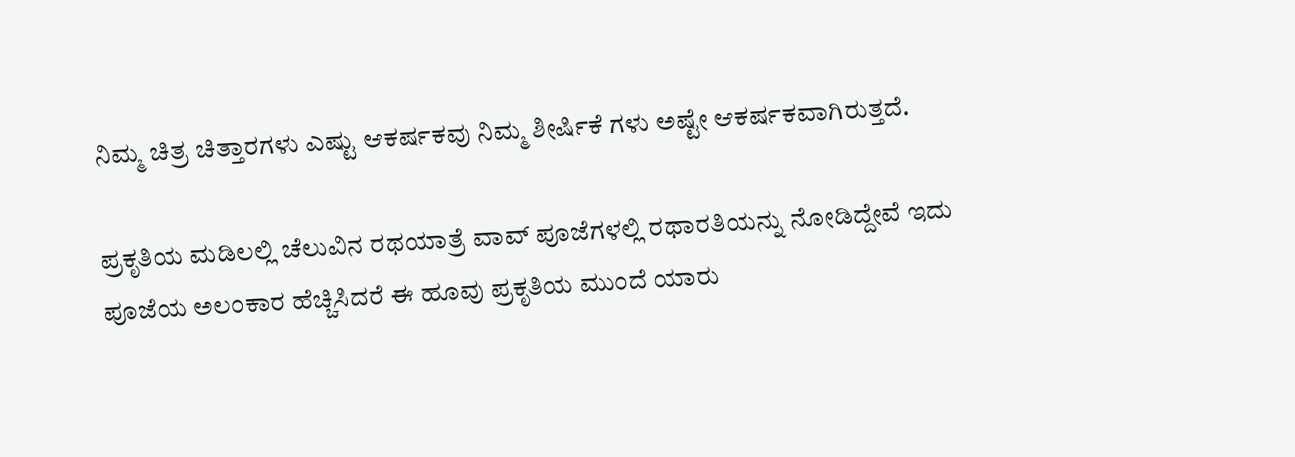ನಿಮ್ಮ ಚಿತ್ರ ಚಿತ್ತಾರಗಳು ಎಷ್ಟು ಆಕರ್ಷಕವು ನಿಮ್ಮ ಶೀರ್ಷಿಕೆ ಗಳು ಅಷ್ಟೇ ಆಕರ್ಷಕವಾಗಿರುತ್ತದೆ.

ಪ್ರಕೃತಿಯ ಮಡಿಲಲ್ಲಿ ಚೆಲುವಿನ ರಥಯಾತ್ರೆ ವಾವ್ ಪೂಜೆಗಳಲ್ಲಿ ರಥಾರತಿಯನ್ನು ನೋಡಿದ್ದೇವೆ ಇದು ಪೂಜೆಯ ಅಲಂಕಾರ ಹೆಚ್ಚಿಸಿದರೆ ಈ ಹೂವು ಪ್ರಕೃತಿಯ ಮುಂದೆ ಯಾರು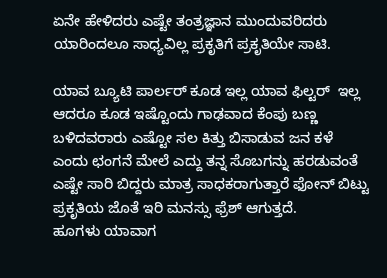ಏನೇ ಹೇಳಿದರು ಎಷ್ಟೇ ತಂತ್ರಜ್ಞಾನ ಮುಂದುವರಿದರು ಯಾರಿಂದಲೂ ಸಾಧ್ಯವಿಲ್ಲ ಪ್ರಕೃತಿಗೆ ಪ್ರಕೃತಿಯೇ ಸಾಟಿ.

ಯಾವ ಬ್ಯೂಟಿ ಪಾರ್ಲರ್ ಕೂಡ ಇಲ್ಲ ಯಾವ ಫಿಲ್ಟರ್  ಇಲ್ಲ ಆದರೂ ಕೂಡ ಇಷ್ಟೊಂದು ಗಾಢವಾದ ಕೆಂಪು ಬಣ್ಣ ಬಳಿದವರಾರು ಎಷ್ಟೋ ಸಲ ಕಿತ್ತು ಬಿಸಾಡುವ ಜನ ಕಳೆ ಎಂದು ಛಂಗನೆ ಮೇಲೆ ಎದ್ದು ತನ್ನ ಸೊಬಗನ್ನು ಹರಡುವಂತೆ ಎಷ್ಟೇ ಸಾರಿ ಬಿದ್ದರು ಮಾತ್ರ ಸಾಧಕರಾಗುತ್ತಾರೆ ಫೋನ್ ಬಿಟ್ಟು ಪ್ರಕೃತಿಯ ಜೊತೆ ಇರಿ ಮನಸ್ಸು ಫ್ರೆಶ್ ಆಗುತ್ತದೆ.
ಹೂಗಳು ಯಾವಾಗ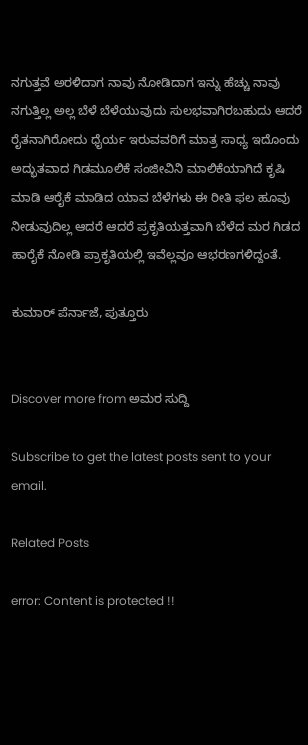ನಗುತ್ತವೆ ಅರಳಿದಾಗ ನಾವು ನೋಡಿದಾಗ ಇನ್ನು ಹೆಚ್ಚು ನಾವು ನಗುತ್ತಿಲ್ಲ ಅಲ್ಲ ಬೆಳೆ ಬೆಳೆಯುವುದು ಸುಲಭವಾಗಿರಬಹುದು ಆದರೆ ರೈತನಾಗಿರೋದು ಧೈರ್ಯ ಇರುವವರಿಗೆ ಮಾತ್ರ ಸಾಧ್ಯ ಇದೊಂದು ಅದ್ಭುತವಾದ ಗಿಡಮೂಲಿಕೆ ಸಂಜೀವಿನಿ ಮಾಲಿಕೆಯಾಗಿದೆ ಕೃಷಿ ಮಾಡಿ ಆರೈಕೆ ಮಾಡಿದ ಯಾವ ಬೆಳೆಗಳು ಈ ರೀತಿ ಫಲ ಹೂವು ನೀಡುವುದಿಲ್ಲ ಆದರೆ ಆದರೆ ಪ್ರಕೃತಿಯತ್ತವಾಗಿ ಬೆಳೆದ ಮರ ಗಿಡದ ಹಾರೈಕೆ ನೋಡಿ ಪ್ರಾಕೃತಿಯಲ್ಲಿ ಇವೆಲ್ಲವೂ ಆಭರಣಗಳಿದ್ದಂತೆ.

ಕುಮಾರ್ ಪೆರ್ನಾಜೆ, ಪುತ್ತೂರು


Discover more from ಅಮರ ಸುದ್ದಿ

Subscribe to get the latest posts sent to your email.

Related Posts

error: Content is protected !!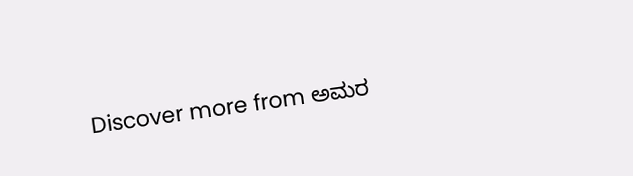Discover more from ಅಮರ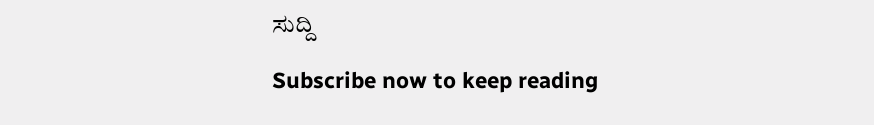ಸುದ್ದಿ

Subscribe now to keep reading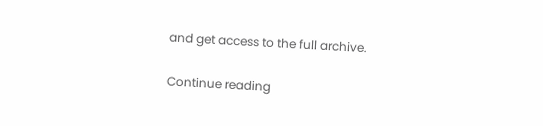and get access to the full archive.

Continue reading